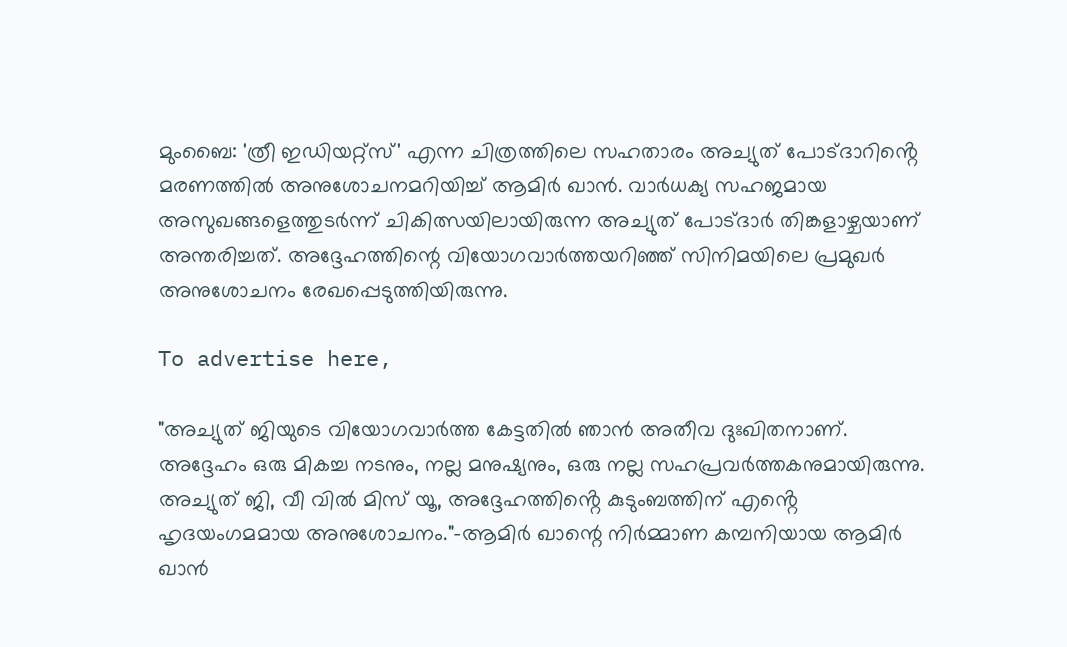മുംബൈ: 'ത്രീ ഇഡിയറ്റ്സ്' എന്ന ചിത്രത്തിലെ സഹതാരം അച്യുത് പോട്ദാറിൻ്റെ മരണത്തിൽ അനുശോചനമറിയിച്ച് ആമിർ ഖാൻ. വാർധക്യ സഹജമായ അസുഖങ്ങളെത്തുടർന്ന് ചികിത്സയിലായിരുന്ന അച്യുത് പോട്ദാർ തിങ്കളാഴ്ചയാണ് അന്തരിച്ചത്. അദ്ദേഹത്തിന്റെ വിയോഗവാർത്തയറിഞ്ഞ് സിനിമയിലെ പ്രമുഖർ അനുശോചനം രേഖപ്പെടുത്തിയിരുന്നു.

To advertise here,

"അച്യുത് ജിയുടെ വിയോഗവാർത്ത കേട്ടതിൽ ഞാൻ അതീവ ദുഃഖിതനാണ്. അദ്ദേഹം ഒരു മികച്ച നടനും, നല്ല മനുഷ്യനും, ഒരു നല്ല സഹപ്രവർത്തകനുമായിരുന്നു. അച്യുത് ജി, വീ വിൽ മിസ് യൂ, അദ്ദേഹത്തിൻ്റെ കുടുംബത്തിന് എൻ്റെ ഹൃദയംഗമമായ അനുശോചനം."-ആമിർ ഖാന്റെ നിർമ്മാണ കമ്പനിയായ ആമിർ ഖാൻ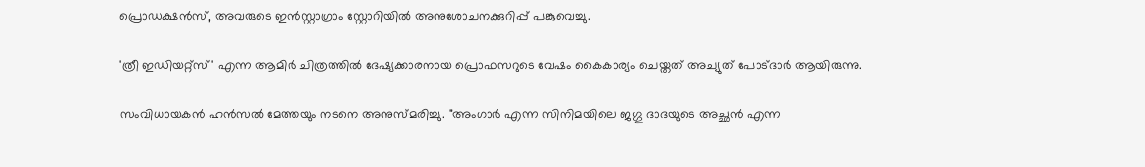പ്രൊഡക്ഷൻസ്, അവരുടെ ഇൻസ്റ്റാഗ്രാം സ്റ്റോറിയിൽ അനുശോചനക്കുറിപ്പ് പങ്കുവെച്ചു.

'ത്രീ ഇഡിയറ്റ്‌സ്' എന്ന ആമിർ ചിത്രത്തിൽ ദേഷ്യക്കാരനായ പ്രൊഫസറുടെ വേഷം കൈകാര്യം ചെയ്തത് അച്യുത് പോട്ദാർ ആയിരുന്നു.

സംവിധായകൻ ഹൻസൽ മേത്തയും നടനെ അനുസ്മരിച്ചു. "അംഗാർ എന്ന സിനിമയിലെ ജഗ്ഗു ദാദയുടെ അച്ഛൻ എന്ന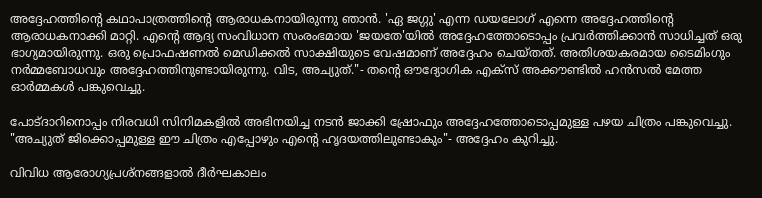അദ്ദേഹത്തിൻ്റെ കഥാപാത്രത്തിൻ്റെ ആരാധകനായിരുന്നു ഞാൻ. 'ഏ ജഗ്ഗു' എന്ന ഡയലോഗ് എന്നെ അദ്ദേഹത്തിൻ്റെ ആരാധകനാക്കി മാറ്റി. എൻ്റെ ആദ്യ സംവിധാന സംരംഭമായ 'ജയതേ'യിൽ അദ്ദേഹത്തോടൊപ്പം പ്രവർത്തിക്കാൻ സാധിച്ചത് ഒരു ഭാഗ്യമായിരുന്നു. ഒരു പ്രൊഫഷണൽ മെഡിക്കൽ സാക്ഷിയുടെ വേഷമാണ് അദ്ദേഹം ചെയ്തത്. അതിശയകരമായ ടൈമിംഗും നർമ്മബോധവും അദ്ദേഹത്തിനുണ്ടായിരുന്നു. വിട, അച്യുത്."- തൻ്റെ ഔദ്യോഗിക എക്സ് അക്കൗണ്ടിൽ ഹൻസൽ മേത്ത ഓർമ്മകൾ പങ്കുവെച്ചു.

പോട്ദാറിനൊപ്പം നിരവധി സിനിമകളിൽ അഭിനയിച്ച നടൻ ജാക്കി ഷ്രോഫും അദ്ദേഹത്തോടൊപ്പമുള്ള പഴയ ചിത്രം പങ്കുവെച്ചു. "അച്യുത് ജിക്കൊപ്പമുള്ള ഈ ചിത്രം എപ്പോഴും എൻ്റെ ഹൃദയത്തിലുണ്ടാകും"- അദ്ദേഹം കുറിച്ചു.

വിവിധ ആരോഗ്യപ്രശ്നങ്ങളാൽ ദീർഘകാലം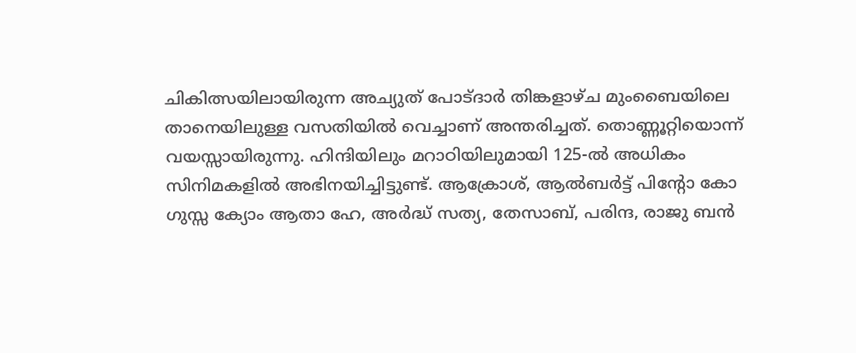ചികിത്സയിലായിരുന്ന അച്യുത് പോട്ദാർ തിങ്കളാഴ്ച മുംബൈയിലെ താനെയിലുള്ള വസതിയിൽ വെച്ചാണ് അന്തരിച്ചത്. തൊണ്ണൂറ്റിയൊന്ന് വയസ്സായിരുന്നു. ഹിന്ദിയിലും മറാഠിയിലുമായി 125-ൽ അധികം സിനിമകളിൽ അഭിനയിച്ചിട്ടുണ്ട്. ആക്രോശ്, ആൽബർട്ട് പിന്റോ കോ ഗുസ്സ ക്യോം ആതാ ഹേ, അർദ്ധ് സത്യ, തേസാബ്, പരിന്ദ, രാജു ബൻ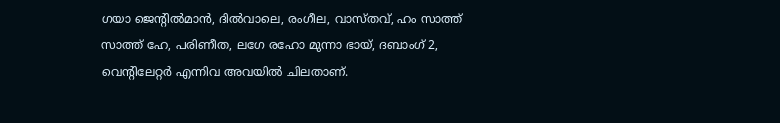ഗയാ ജെൻ്റിൽമാൻ, ദിൽവാലെ, രംഗീല, വാസ്തവ്, ഹം സാത്ത് സാത്ത് ഹേ, പരിണീത, ലഗേ രഹോ മുന്നാ ഭായ്, ദബാംഗ് 2, വെൻ്റിലേറ്റർ എന്നിവ അവയിൽ ചിലതാണ്.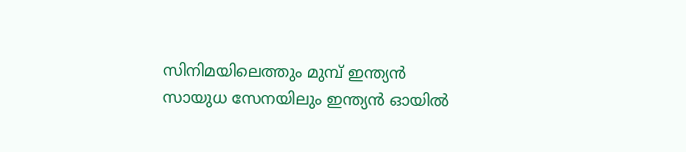സിനിമയിലെത്തും മുമ്പ് ഇന്ത്യൻ സായുധ സേനയിലും ഇന്ത്യൻ ഓയിൽ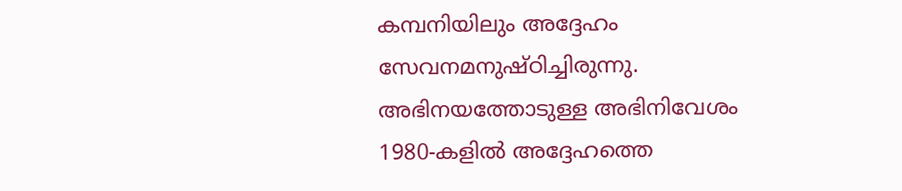കമ്പനിയിലും അദ്ദേഹം സേവനമനുഷ്ഠിച്ചിരുന്നു. അഭിനയത്തോടുള്ള അഭിനിവേശം 1980-കളിൽ അദ്ദേഹത്തെ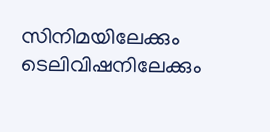സിനിമയിലേക്കും ടെലിവിഷനിലേക്കും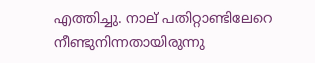എത്തിച്ചു. നാല് പതിറ്റാണ്ടിലേറെ നീണ്ടുനിന്നതായിരുന്നു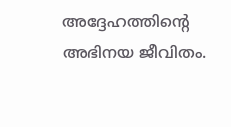അദ്ദേഹത്തിൻ്റെ അഭിനയ ജീവിതം.